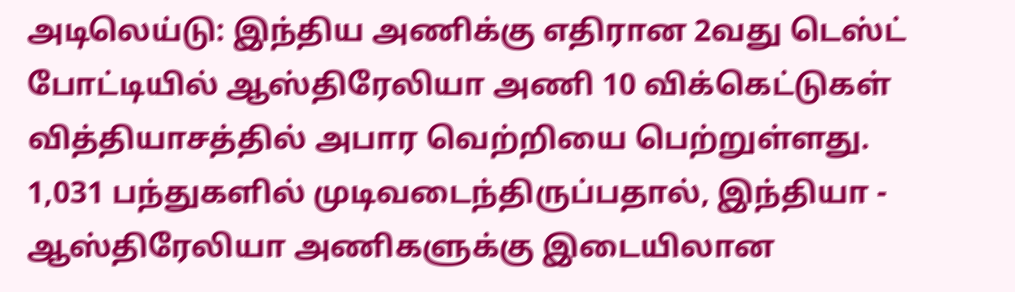அடிலெய்டு: இந்திய அணிக்கு எதிரான 2வது டெஸ்ட் போட்டியில் ஆஸ்திரேலியா அணி 10 விக்கெட்டுகள் வித்தியாசத்தில் அபார வெற்றியை பெற்றுள்ளது. 1,031 பந்துகளில் முடிவடைந்திருப்பதால், இந்தியா - ஆஸ்திரேலியா அணிகளுக்கு இடையிலான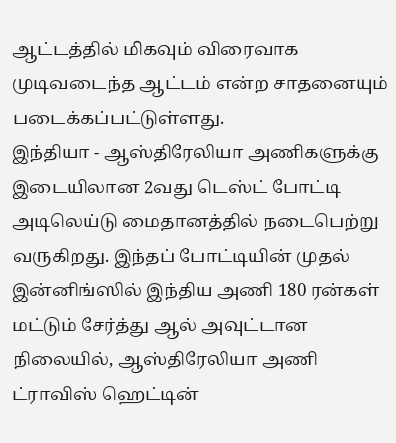ஆட்டத்தில் மிகவும் விரைவாக முடிவடைந்த ஆட்டம் என்ற சாதனையும் படைக்கப்பட்டுள்ளது.
இந்தியா - ஆஸ்திரேலியா அணிகளுக்கு இடையிலான 2வது டெஸ்ட் போட்டி அடிலெய்டு மைதானத்தில் நடைபெற்று வருகிறது. இந்தப் போட்டியின் முதல் இன்னிங்ஸில் இந்திய அணி 180 ரன்கள் மட்டும் சேர்த்து ஆல் அவுட்டான நிலையில், ஆஸ்திரேலியா அணி ட்ராவிஸ் ஹெட்டின்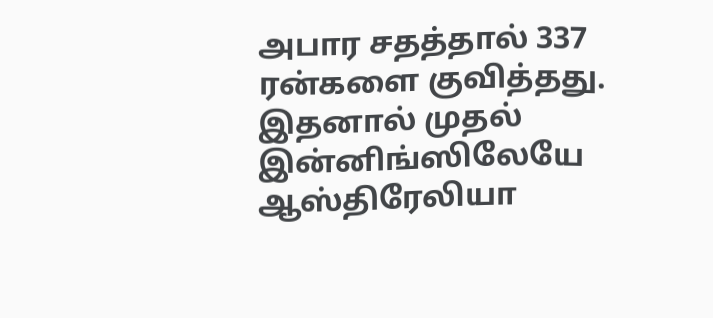அபார சதத்தால் 337 ரன்களை குவித்தது. இதனால் முதல் இன்னிங்ஸிலேயே ஆஸ்திரேலியா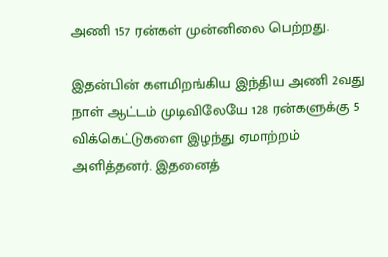அணி 157 ரன்கள் முன்னிலை பெற்றது.

இதன்பின் களமிறங்கிய இந்திய அணி 2வது நாள் ஆட்டம் முடிவிலேயே 128 ரன்களுக்கு 5 விக்கெட்டுகளை இழந்து ஏமாற்றம் அளித்தனர். இதனைத்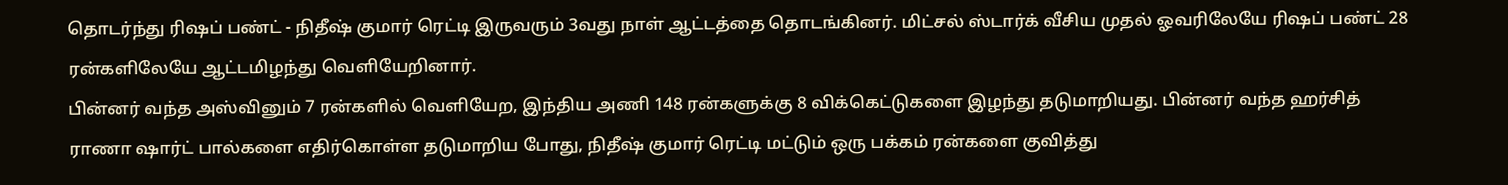தொடர்ந்து ரிஷப் பண்ட் - நிதீஷ் குமார் ரெட்டி இருவரும் 3வது நாள் ஆட்டத்தை தொடங்கினர். மிட்சல் ஸ்டார்க் வீசிய முதல் ஓவரிலேயே ரிஷப் பண்ட் 28 ரன்களிலேயே ஆட்டமிழந்து வெளியேறினார்.
பின்னர் வந்த அஸ்வினும் 7 ரன்களில் வெளியேற, இந்திய அணி 148 ரன்களுக்கு 8 விக்கெட்டுகளை இழந்து தடுமாறியது. பின்னர் வந்த ஹர்சித் ராணா ஷார்ட் பால்களை எதிர்கொள்ள தடுமாறிய போது, நிதீஷ் குமார் ரெட்டி மட்டும் ஒரு பக்கம் ரன்களை குவித்து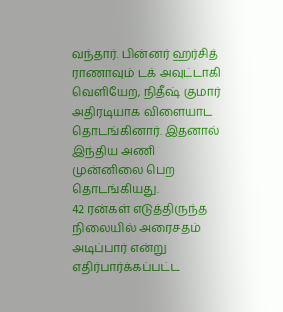வந்தார். பின்னர் ஹர்சித் ராணாவும் டக் அவுட்டாகி வெளியேற, நிதீஷ் குமார் அதிரடியாக விளையாட தொடங்கினார். இதனால் இந்திய அணி முன்னிலை பெற தொடங்கியது.
42 ரன்கள் எடுத்திருந்த நிலையில் அரைசதம் அடிப்பார் என்று எதிர்பார்க்கப்பட்ட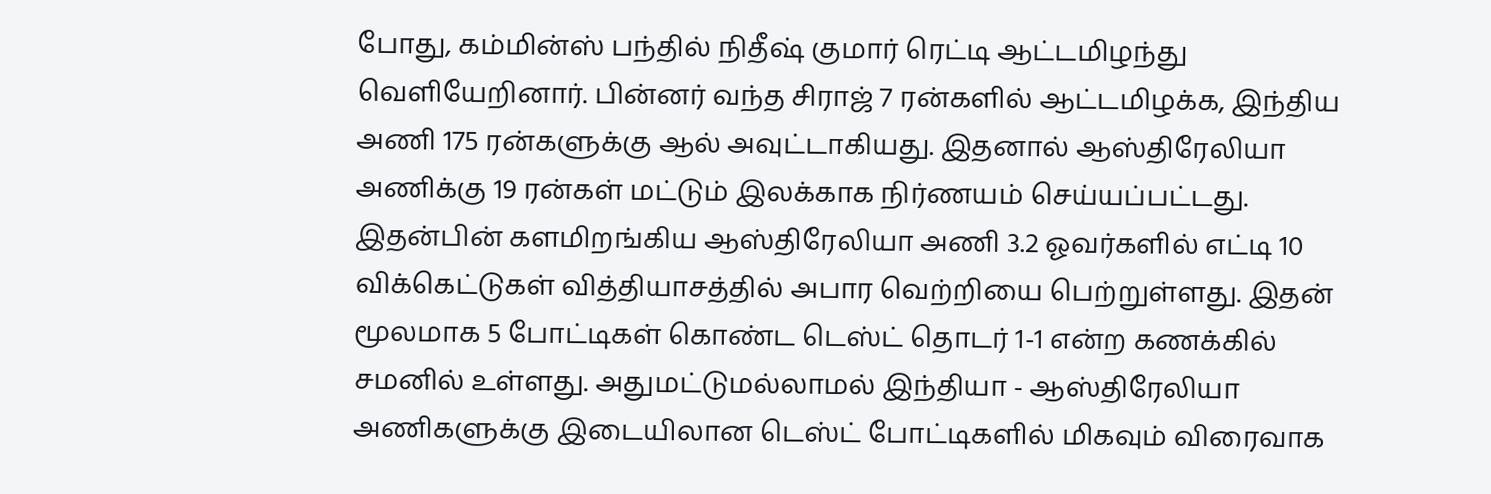போது, கம்மின்ஸ் பந்தில் நிதீஷ் குமார் ரெட்டி ஆட்டமிழந்து வெளியேறினார். பின்னர் வந்த சிராஜ் 7 ரன்களில் ஆட்டமிழக்க, இந்திய அணி 175 ரன்களுக்கு ஆல் அவுட்டாகியது. இதனால் ஆஸ்திரேலியா அணிக்கு 19 ரன்கள் மட்டும் இலக்காக நிர்ணயம் செய்யப்பட்டது.
இதன்பின் களமிறங்கிய ஆஸ்திரேலியா அணி 3.2 ஓவர்களில் எட்டி 10 விக்கெட்டுகள் வித்தியாசத்தில் அபார வெற்றியை பெற்றுள்ளது. இதன் மூலமாக 5 போட்டிகள் கொண்ட டெஸ்ட் தொடர் 1-1 என்ற கணக்கில் சமனில் உள்ளது. அதுமட்டுமல்லாமல் இந்தியா - ஆஸ்திரேலியா அணிகளுக்கு இடையிலான டெஸ்ட் போட்டிகளில் மிகவும் விரைவாக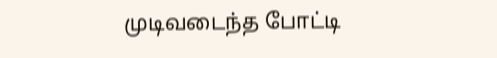முடிவடைந்த போட்டி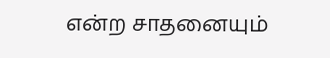என்ற சாதனையும்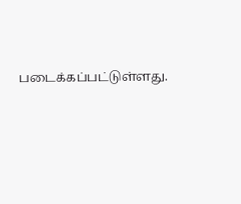படைக்கப்பட்டுள்ளது.